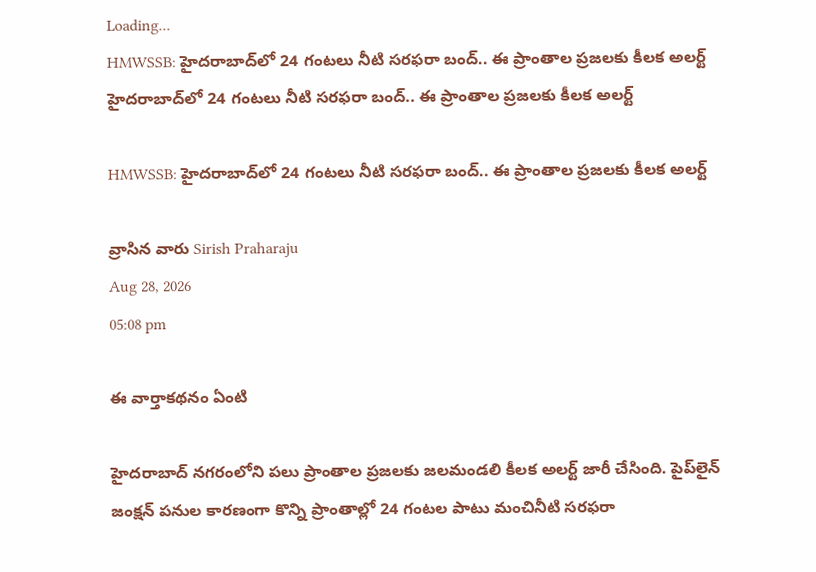Loading...
HMWSSB: హైదరాబాద్‌లో 24 గంటలు నీటి సరఫరా బంద్.. ఈ ప్రాంతాల ప్రజలకు కీలక అలర్ట్
హైదరాబాద్‌లో 24 గంటలు నీటి సరఫరా బంద్.. ఈ ప్రాంతాల ప్రజలకు కీలక అలర్ట్

HMWSSB: హైదరాబాద్‌లో 24 గంటలు నీటి సరఫరా బంద్.. ఈ ప్రాంతాల ప్రజలకు కీలక అలర్ట్

వ్రాసిన వారు Sirish Praharaju
Aug 28, 2026
05:08 pm

ఈ వార్తాకథనం ఏంటి

హైదరాబాద్ నగరంలోని పలు ప్రాంతాల ప్రజలకు జలమండలి కీలక అలర్ట్‌ జారీ చేసింది. పైప్‌లైన్‌ జంక్షన్‌ పనుల కారణంగా కొన్ని ప్రాంతాల్లో 24 గంటల పాటు మంచినీటి సరఫరా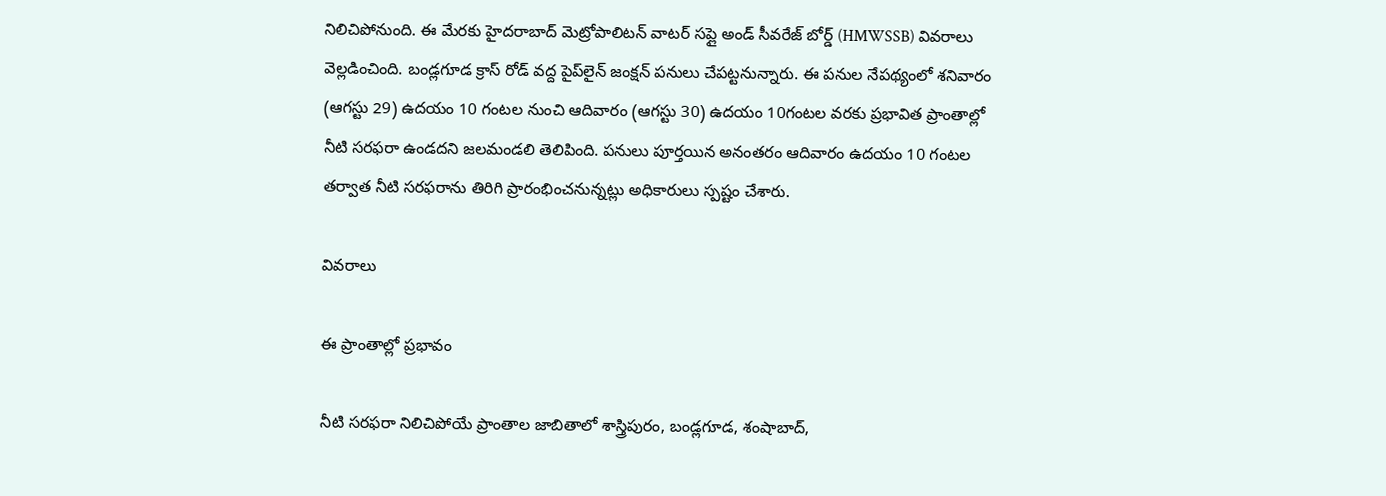నిలిచిపోనుంది. ఈ మేరకు హైదరాబాద్‌ మెట్రోపాలిటన్‌ వాటర్‌ సప్లై అండ్‌ సీవరేజ్‌ బోర్డ్‌ (HMWSSB) వివరాలు వెల్లడించింది. బండ్లగూడ క్రాస్‌ రోడ్‌ వద్ద పైప్‌లైన్‌ జంక్షన్‌ పనులు చేపట్టనున్నారు. ఈ పనుల నేపథ్యంలో శనివారం (ఆగస్టు 29) ఉదయం 10 గంటల నుంచి ఆదివారం (ఆగస్టు 30) ఉదయం 10గంటల వరకు ప్రభావిత ప్రాంతాల్లో నీటి సరఫరా ఉండదని జలమండలి తెలిపింది. పనులు పూర్తయిన అనంతరం ఆదివారం ఉదయం 10 గంటల తర్వాత నీటి సరఫరాను తిరిగి ప్రారంభించనున్నట్లు అధికారులు స్పష్టం చేశారు.

వివరాలు

ఈ ప్రాంతాల్లో ప్రభావం

నీటి సరఫరా నిలిచిపోయే ప్రాంతాల జాబితాలో శాస్త్రిపురం, బండ్లగూడ, శంషాబాద్,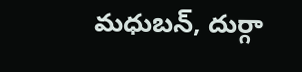మధుబన్, దుర్గా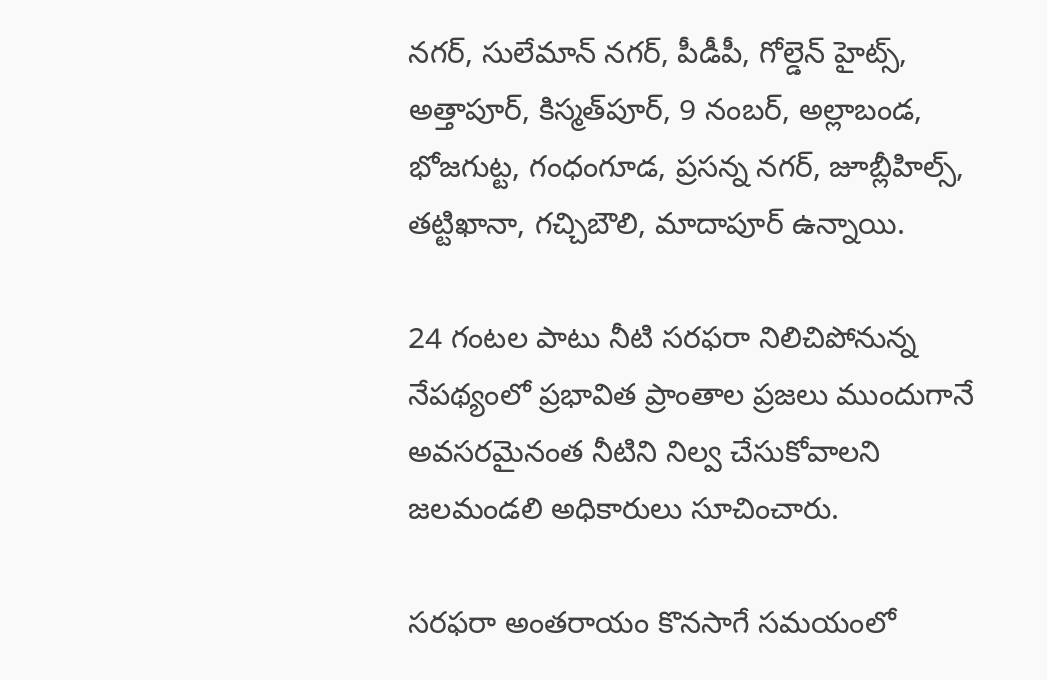నగర్, సులేమాన్ నగర్, పీడీపీ, గోల్డెన్ హైట్స్, అత్తాపూర్, కిస్మత్‌పూర్, 9 నంబర్, అల్లాబండ, భోజగుట్ట, గంధంగూడ, ప్రసన్న నగర్, జూబ్లీహిల్స్, తట్టిఖానా, గచ్చిబౌలి, మాదాపూర్ ఉన్నాయి.

24 గంటల పాటు నీటి సరఫరా నిలిచిపోనున్న నేపథ్యంలో ప్రభావిత ప్రాంతాల ప్రజలు ముందుగానే అవసరమైనంత నీటిని నిల్వ చేసుకోవాలని జలమండలి అధికారులు సూచించారు.

సరఫరా అంతరాయం కొనసాగే సమయంలో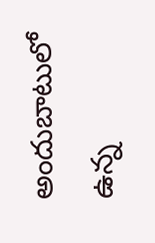అందుబాటులో ఉన్న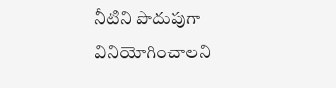నీటిని పొదుపుగా వినియోగించాలని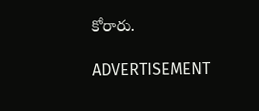కోరారు.

ADVERTISEMENT